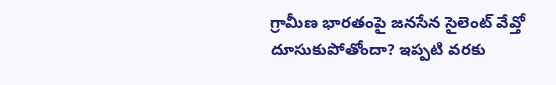గ్రామీణ భారతంపై జనసేన సైలెంట్ వేవ్తో దూసుకుపోతోందా? ఇప్పటి వరకు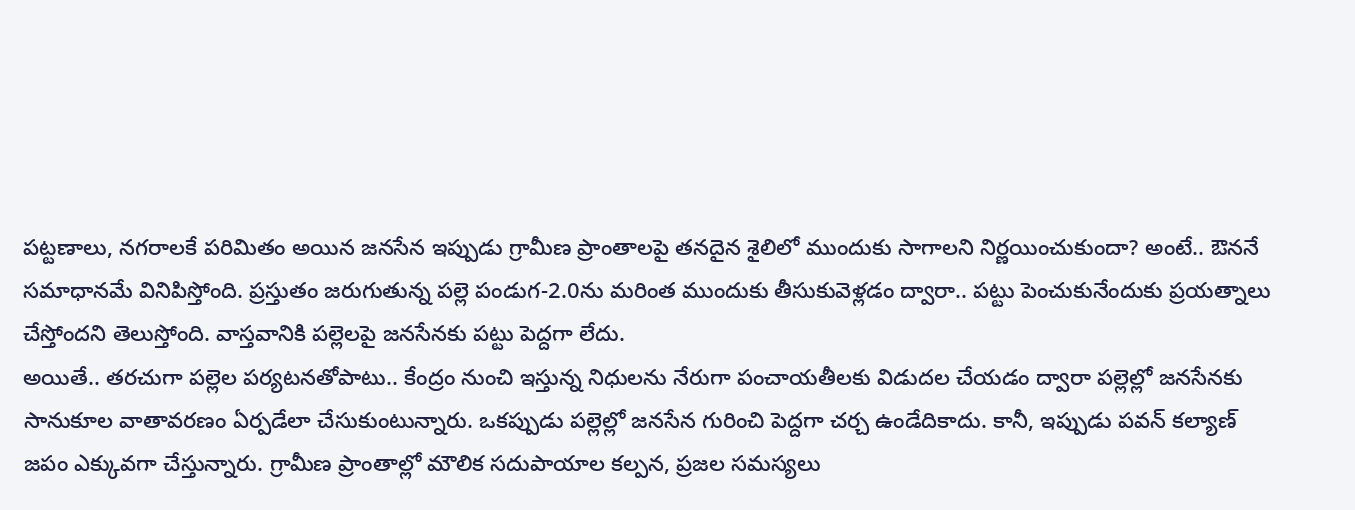పట్టణాలు, నగరాలకే పరిమితం అయిన జనసేన ఇప్పుడు గ్రామీణ ప్రాంతాలపై తనదైన శైలిలో ముందుకు సాగాలని నిర్ణయించుకుందా? అంటే.. ఔననే సమాధానమే వినిపిస్తోంది. ప్రస్తుతం జరుగుతున్న పల్లె పండుగ-2.0ను మరింత ముందుకు తీసుకువెళ్లడం ద్వారా.. పట్టు పెంచుకునేందుకు ప్రయత్నాలు చేస్తోందని తెలుస్తోంది. వాస్తవానికి పల్లెలపై జనసేనకు పట్టు పెద్దగా లేదు.
అయితే.. తరచుగా పల్లెల పర్యటనతోపాటు.. కేంద్రం నుంచి ఇస్తున్న నిధులను నేరుగా పంచాయతీలకు విడుదల చేయడం ద్వారా పల్లెల్లో జనసేనకు సానుకూల వాతావరణం ఏర్పడేలా చేసుకుంటున్నారు. ఒకప్పుడు పల్లెల్లో జనసేన గురించి పెద్దగా చర్చ ఉండేదికాదు. కానీ, ఇప్పుడు పవన్ కల్యాణ్ జపం ఎక్కువగా చేస్తున్నారు. గ్రామీణ ప్రాంతాల్లో మౌలిక సదుపాయాల కల్పన, ప్రజల సమస్యలు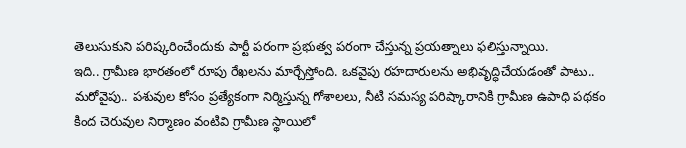తెలుసుకుని పరిష్కరించేందుకు పార్టీ పరంగా ప్రభుత్వ పరంగా చేస్తున్న ప్రయత్నాలు ఫలిస్తున్నాయి.
ఇది.. గ్రామీణ భారతంలో రూపు రేఖలను మార్చేస్తోంది. ఒకవైపు రహదారులను అభివృద్ధిచేయడంతో పాటు.. మరోవైపు.. పశువుల కోసం ప్రత్యేకంగా నిర్మిస్తున్న గోశాలలు, నీటి సమస్య పరిష్కారానికి గ్రామీణ ఉపాధి పథకం కింద చెరువుల నిర్మాణం వంటివి గ్రామీణ స్థాయిలో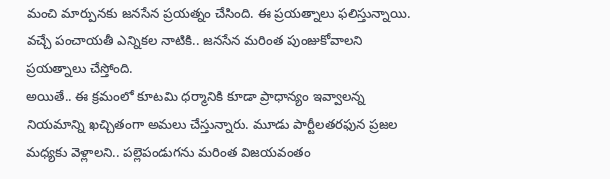మంచి మార్పునకు జనసేన ప్రయత్నం చేసింది. ఈ ప్రయత్నాలు ఫలిస్తున్నాయి. వచ్చే పంచాయతీ ఎన్నికల నాటికి.. జనసేన మరింత పుంజుకోవాలని ప్రయత్నాలు చేస్తోంది.
అయితే.. ఈ క్రమంలో కూటమి ధర్మానికి కూడా ప్రాధాన్యం ఇవ్వాలన్న నియమాన్ని ఖచ్చితంగా అమలు చేస్తున్నారు. మూడు పార్టీలతరఫున ప్రజల మధ్యకు వెళ్లాలని.. పల్లెపండుగను మరింత విజయవంతం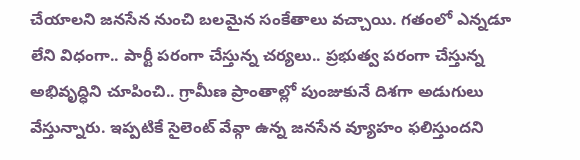చేయాలని జనసేన నుంచి బలమైన సంకేతాలు వచ్చాయి. గతంలో ఎన్నడూ లేని విధంగా.. పార్టీ పరంగా చేస్తున్న చర్యలు.. ప్రభుత్వ పరంగా చేస్తున్న అభివృద్ధిని చూపించి.. గ్రామీణ ప్రాంతాల్లో పుంజుకునే దిశగా అడుగులు వేస్తున్నారు. ఇప్పటికే సైలెంట్ వేవ్గా ఉన్న జనసేన వ్యూహం ఫలిస్తుందని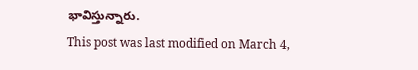భావిస్తున్నారు.
This post was last modified on March 4,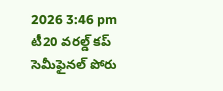2026 3:46 pm
టీ20 వరల్డ్ కప్ సెమీఫైనల్ పోరు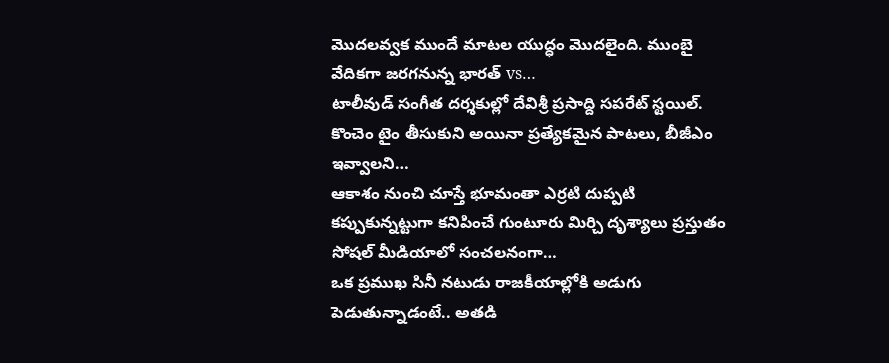మొదలవ్వక ముందే మాటల యుద్ధం మొదలైంది. ముంబై వేదికగా జరగనున్న భారత్ vs…
టాలీవుడ్ సంగీత దర్శకుల్లో దేవిశ్రీ ప్రసాద్ది సపరేట్ స్టయిల్. కొంచెం టైం తీసుకుని అయినా ప్రత్యేకమైన పాటలు, బీజీఎం ఇవ్వాలని…
ఆకాశం నుంచి చూస్తే భూమంతా ఎర్రటి దుప్పటి కప్పుకున్నట్టుగా కనిపించే గుంటూరు మిర్చి దృశ్యాలు ప్రస్తుతం సోషల్ మీడియాలో సంచలనంగా…
ఒక ప్రముఖ సినీ నటుడు రాజకీయాల్లోకి అడుగు పెడుతున్నాడంటే.. అతడి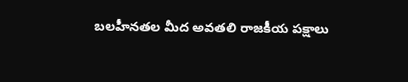బలహీనతల మీద అవతలి రాజకీయ పక్షాలు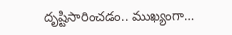దృష్టిసారించడం.. ముఖ్యంగా…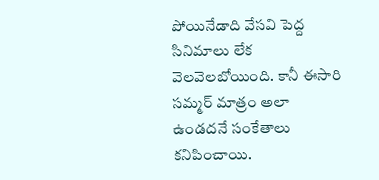పోయినేడాది వేసవి పెద్ద సినిమాలు లేక వెలవెలబోయింది. కానీ ఈసారి సమ్మర్ మాత్రం అలా ఉండదనే సంకేతాలు కనిపించాయి.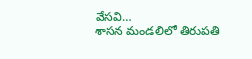వేసవి…
శాసన మండలిలో తిరుపతి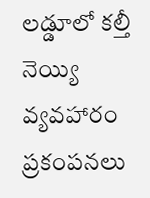లడ్డూలో కల్తీ నెయ్యి వ్యవహారం ప్రకంపనలు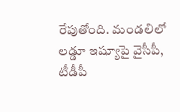రేపుతోంది. మండలిలో లడ్డూ ఇష్యూపై వైసీపీ, టీడీపీ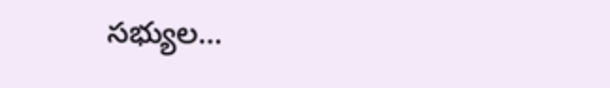సభ్యుల…